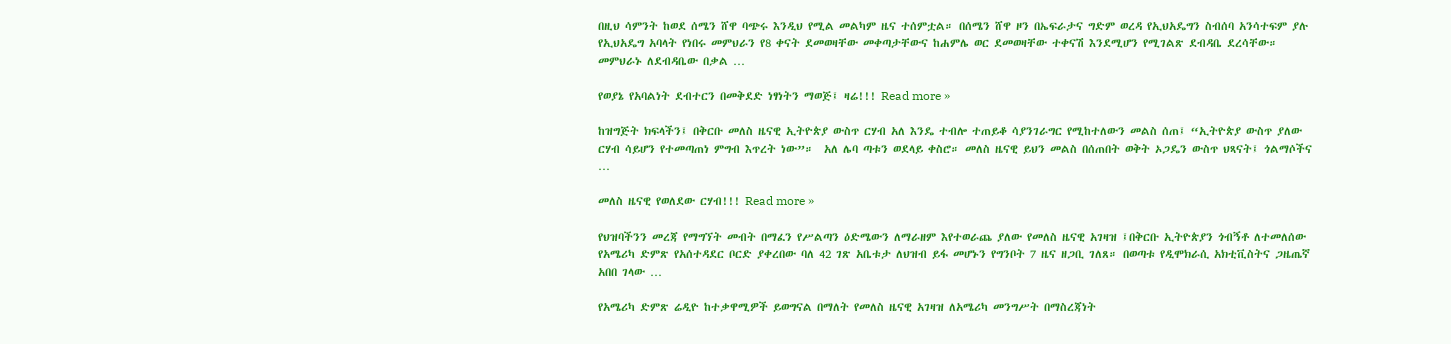በዚህ ሳምንት ከወደ ሰሜን ሸዋ ባጭሩ እንዲህ የሚል መልካም ዜና ተሰምቷል። በሰሜን ሸዋ ዞን በኤፍራታና ግድም ወረዳ የኢህአዴግን ስብሰባ አንሳተፍም ያሉ የኢህአዴግ አባላት የነበሩ መምህራን የ8 ቀናት ደመወዛቸው መቀጣታቸውና ከሐምሌ ወር ደመወዛቸው ተቀናሽ እንደሚሆን የሚገልጽ ደብዳቤ ደረሳቸው። መምህራኑ ለደብዳቤው በቃል …

የወያኔ የአባልነት ደብተርን በመቅደድ ነፃነትን ማወጅ፤ ዛሬ!!! Read more »

ከዝግጅት ክፍላችን፤ በቅርቡ መለስ ዜናዊ ኢትዮጵያ ውስጥ ርሃብ አለ እንዴ ተብሎ ተጠይቆ ሳያንገራግር የሚከተለውን መልስ ሰጠ፤ “ኢትዮጵያ ውስጥ ያለው ርሃብ ሳይሆን የተመጣጠነ ምግብ እጥረት ነው”።  አለ ሌባ ጣቱን ወደላይ ቀስሮ። መለስ ዜናዊ ይህን መልስ በሰጠበት ወቅት ኦጋዴን ውስጥ ህጻናት፤ ጎልማሶችና …

መለስ ዜናዊ የወለደው ርሃብ!!! Read more »

የህዝባችንን መረጃ የማግኘት መብት በማፈን የሥልጣን ዕድሜውን ለማራዘም እየተወራጨ ያለው የመለስ ዜናዊ አገዛዝ ፤በቅርቡ ኢትዮጵያን ጎብኝቶ ለተመለሰው የአሜሪካ ድምጽ የአሰተዳደር ቦርድ ያቀረበው ባለ 42 ገጽ አቤቱታ ለህዝብ ይፋ መሆኑን የግንቦት 7 ዜና ዘጋቢ ገለጸ። በወጣቱ የዲሞክራሲ አክቲቪስትና ጋዜጤኛ አበበ ገላው …

የአሜሪካ ድምጽ ሬዲዮ ከተቃዋሚዎች ይወግናል በማለት የመለስ ዜናዊ አገዛዝ ለአሜሪካ መንግሥት በማስረጃነት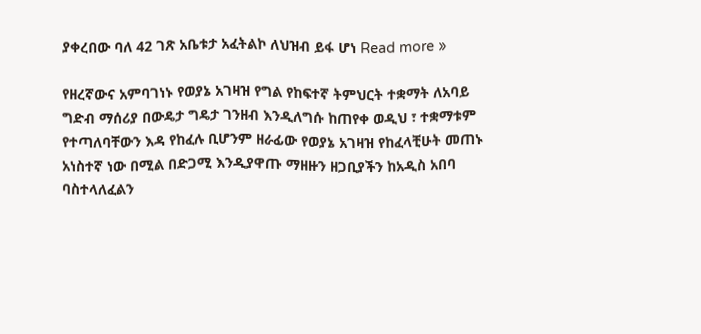ያቀረበው ባለ 42 ገጽ አቤቱታ አፈትልኮ ለህዝብ ይፋ ሆነ Read more »

የዘረኛውና አምባገነኑ የወያኔ አገዛዝ የግል የከፍተኛ ትምህርት ተቋማት ለአባይ ግድብ ማሰሪያ በውዴታ ግዴታ ገንዘብ እንዲለግሱ ከጠየቀ ወዲህ ፣ ተቋማቱም የተጣለባቸውን እዳ የከፈሉ ቢሆንም ዘራፊው የወያኔ አገዛዝ የከፈላቺሁት መጠኑ አነስተኛ ነው በሚል በድጋሚ እንዲያዋጡ ማዘዙን ዘጋቢያችን ከአዲስ አበባ ባስተላለፈልን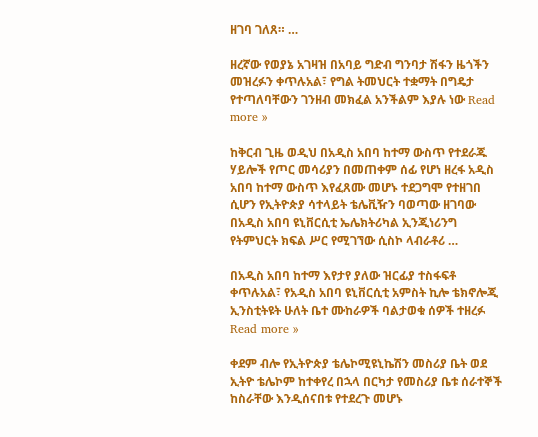ዘገባ ገለጸ። …

ዘረኛው የወያኔ አገዛዝ በአባይ ግድብ ግንባታ ሽፋን ዜጎችን መዝረፉን ቀጥሉአል፣ የግል ትመህርት ተቋማት በግዴታ የተጣለባቸውን ገንዘብ መክፈል አንችልም እያሉ ነው Read more »

ከቅርብ ጊዜ ወዲህ በአዲስ አበባ ከተማ ውስጥ የተደራጁ ሃይሎች የጦር መሳሪያን በመጠቀም ሰፊ የሆነ ዘረፋ አዲስ አበባ ከተማ ውስጥ እየፈጸሙ መሆኑ ተደጋግሞ የተዘገበ ሲሆን የኢትዮጵያ ሳተላይት ቴሌቪዥን ባወጣው ዘገባው በአዲስ አበባ ዩኒቨርሲቲ ኤሌክትሪካል ኢንጂነሪንግ የትምህርት ክፍል ሥር የሚገኘው ሲስኮ ላብራቶሪ …

በአዲስ አበባ ከተማ እየታየ ያለው ዝርፊያ ተስፋፍቶ ቀጥሉአል፣ የአዲስ አበባ ዩኒቨርሲቲ አምስት ኪሎ ቴክኖሎጂ ኢንስቲትዩት ሁለት ቤተ ሙከራዎች ባልታወቁ ሰዎች ተዘረፉ Read more »

ቀደም ብሎ የኢትዮጵያ ቴሌኮሚዩኒኬሽን መስሪያ ቤት ወደ ኢትዮ ቴሌኮም ከተቀየረ በኋላ በርካታ የመስሪያ ቤቱ ሰራተኞች ከስራቸው እንዲሰናበቱ የተደረጉ መሆኑ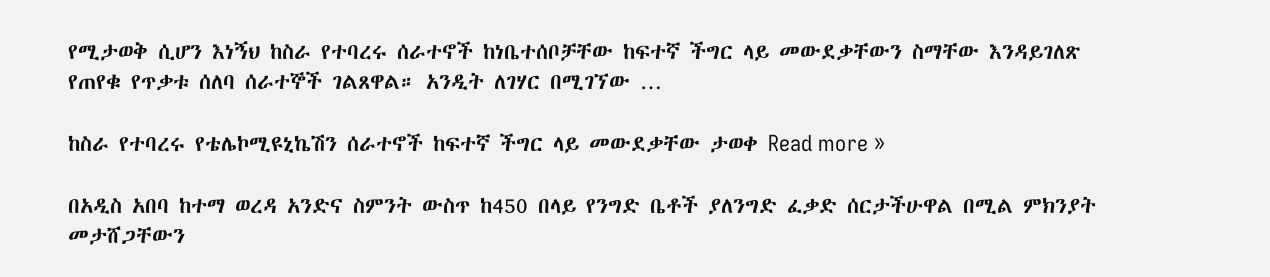የሚታወቅ ሲሆን እነኝህ ከስራ የተባረሩ ሰራተኖች ከነቤተሰቦቻቸው ከፍተኛ ችግር ላይ መውደቃቸውን ስማቸው እንዳይገለጽ የጠየቁ የጥቃቱ ሰለባ ሰራተኞች ገልጸዋል። አንዲት ለገሃር በሚገኘው …

ከስራ የተባረሩ የቴሌኮሚዩኒኬሽን ሰራተኖች ከፍተኛ ችግር ላይ መውደቃቸው ታወቀ Read more »

በአዲስ አበባ ከተማ ወረዳ አንድና ስምንት ውስጥ ከ450 በላይ የንግድ ቤቶች ያለንግድ ፈቃድ ሰርታችሁዋል በሚል ምክንያት መታሸጋቸውን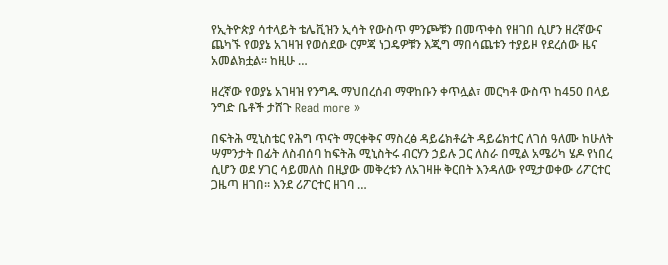የኢትዮጵያ ሳተላይት ቴሌቪዝን ኢሳት የውስጥ ምንጮቹን በመጥቀስ የዘገበ ሲሆን ዘረኛውና ጨካኙ የወያኔ አገዛዝ የወሰደው ርምጃ ነጋዴዎቹን እጂግ ማበሳጨቱን ተያይዞ የደረሰው ዜና አመልክቷል። ከዚሁ …

ዘረኛው የወያኔ አገዛዝ የንግዱ ማህበረሰብ ማዋከቡን ቀጥሏል፣ መርካቶ ውስጥ ከ450 በላይ ንግድ ቤቶች ታሸጉ Read more »

በፍትሕ ሚኒስቴር የሕግ ጥናት ማርቀቅና ማስረፅ ዳይሬክቶሬት ዳይሬክተር ለገሰ ዓለሙ ከሁለት ሣምንታት በፊት ለስብሰባ ከፍትሕ ሚኒስትሩ ብርሃን ኃይሉ ጋር ለስራ በሚል አሜሪካ ሄዶ የነበረ ሲሆን ወደ ሃገር ሳይመለስ በዚያው መቅረቱን ለአገዛዙ ቅርበት እንዳለው የሚታወቀው ሪፖርተር ጋዜጣ ዘገበ። እንደ ሪፖርተር ዘገባ …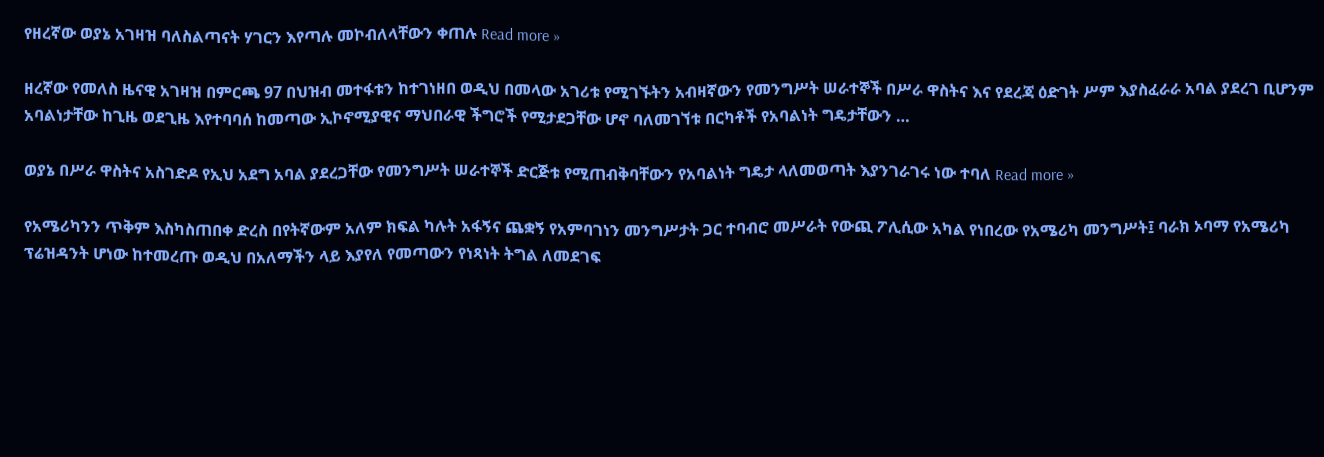የዘረኛው ወያኔ አገዛዝ ባለስልጣናት ሃገርን እየጣሉ መኮብለላቸውን ቀጠሉ Read more »

ዘረኛው የመለስ ዜናዊ አገዛዝ በምርጫ 97 በህዝብ መተፋቱን ከተገነዘበ ወዲህ በመላው አገሪቱ የሚገኙትን አብዛኛውን የመንግሥት ሠራተኞች በሥራ ዋስትና እና የደረጃ ዕድገት ሥም እያስፈራራ አባል ያደረገ ቢሆንም አባልነታቸው ከጊዜ ወደጊዜ እየተባባሰ ከመጣው ኢኮኖሚያዊና ማህበራዊ ችግሮች የሚታደጋቸው ሆኖ ባለመገኘቱ በርካቶች የአባልነት ግዴታቸውን …

ወያኔ በሥራ ዋስትና አስገድዶ የኢህ አደግ አባል ያደረጋቸው የመንግሥት ሠራተኞች ድርጅቱ የሚጠብቅባቸውን የአባልነት ግዴታ ላለመወጣት እያንገራገሩ ነው ተባለ Read more »

የአሜሪካንን ጥቅም እስካስጠበቀ ድረስ በየትኛውም አለም ክፍል ካሉት አፋኝና ጨቋኝ የአምባገነን መንግሥታት ጋር ተባብሮ መሥራት የውጪ ፖሊሲው አካል የነበረው የአሜሪካ መንግሥት፤ ባራክ ኦባማ የአሜሪካ ፕሬዝዳንት ሆነው ከተመረጡ ወዲህ በአለማችን ላይ እያየለ የመጣውን የነጻነት ትግል ለመደገፍ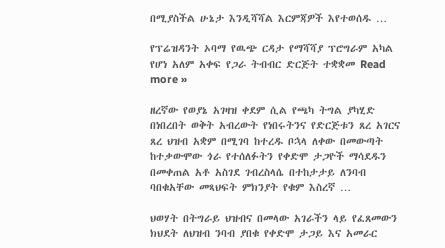በሚያስችል ሁኔታ እንዲሻሻል እርምጃዎች እየተወሰዱ …

የፕሬዝዳንት ኦባማ የዉጭ ርዳታ የማሻሻያ ፕሮግራም አካል የሆነ አለም አቀፍ የጋራ ትብብር ድርጅት ተቋቋመ Read more »

ዘረኛው የወያኔ አገዛዝ ቀደም ሲል የጫካ ትግል ያካሂድ በነበረበት ወቅት አብረውት የነበሩትንና የድርጅቱን ጸረ አገርና ጸረ ህዝብ አቋም በሚገባ ከተረዱ ቦኋላ ለቀው በመውጣት ከተቃውሞው ጎራ የተሰለፉትን የቀድሞ ታጋዮች ማሳደዱን በመቀጠል አቶ አስገደ ገብረስላሴ በተከታታይ ለንባብ ባበቁአቸው መጻህፍት ምክንያት የቁም እስረኛ …

ህወሃት በትግራይ ህዝብና በመላው አገራችን ላይ የፈጸመውን ክህደት ለህዝብ ንባብ ያበቁ የቀድሞ ታጋይ እና አመራር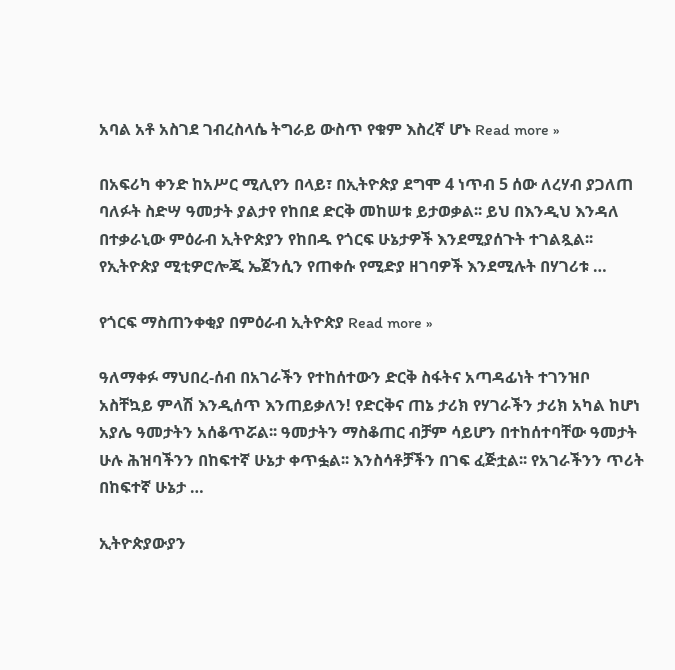አባል አቶ አስገደ ገብረስላሴ ትግራይ ውስጥ የቁም እስረኛ ሆኑ Read more »

በአፍሪካ ቀንድ ከአሥር ሚሊየን በላይ፣ በኢትዮጵያ ደግሞ 4 ነጥብ 5 ሰው ለረሃብ ያጋለጠ ባለፉት ስድሣ ዓመታት ያልታየ የከበደ ድርቅ መከሠቱ ይታወቃል፡፡ ይህ በእንዲህ እንዳለ በተቃራኒው ምዕራብ ኢትዮጵያን የከበዱ የጎርፍ ሁኔታዎች እንደሚያሰጉት ተገልጿል፡፡ የኢትዮጵያ ሚቲዎሮሎጂ ኤጀንሲን የጠቀሱ የሚድያ ዘገባዎች እንደሚሉት በሃገሪቱ …

የጎርፍ ማስጠንቀቂያ በምዕራብ ኢትዮጵያ Read more »

ዓለማቀፉ ማህበረ-ሰብ በአገራችን የተከሰተውን ድርቅ ስፋትና አጣዳፊነት ተገንዝቦ አስቸኳይ ምላሽ እንዲሰጥ እንጠይቃለን! የድርቅና ጠኔ ታሪክ የሃገራችን ታሪክ አካል ከሆነ አያሌ ዓመታትን አሰቆጥሯል፡፡ ዓመታትን ማስቆጠር ብቻም ሳይሆን በተከሰተባቸው ዓመታት ሁሉ ሕዝባችንን በከፍተኛ ሁኔታ ቀጥፏል፡፡ እንስሳቶቻችን በገፍ ፈጅቷል፡፡ የአገራችንን ጥሪት በከፍተኛ ሁኔታ …

ኢትዮጵያውያን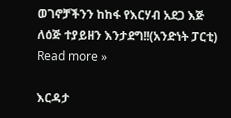ወገኖቻችንን ከከፋ የእርሃብ አደጋ እጅ ለዕጅ ተያይዘን እንታደግ!!(አንድነት ፓርቲ) Read more »

እርዳታ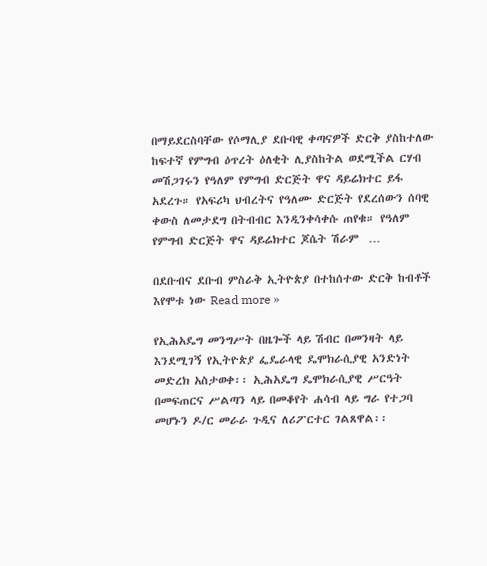በማይደርስባቸው የሶማሊያ ደቡባዊ ቀጣናዎች ድርቅ ያስከተለው ከፍተኛ የምግብ ዕጥረት ዕለቂት ሊያስከትል ወደሚችል ርሃብ መሽጋገሩን የዓለም የምግብ ድርጅት ዋና ዳይሬክተር ይፋ አደረጉ። የአፍሪካ ህብረትና የዓለሙ ድርጅት የደረሰውን ሰባዊ ቀውስ ለመታደግ በትብብር እንዲንቀሳቀሱ ጠየቁ። የዓለም የምግብ ድርጅት ዋና ዳይሬክተር ጆሴት ሽራም  …

በደቡብና ደቡብ ምስራቅ ኢትዮጵያ በተከሰተው ድርቅ ከብቶች እየሞቱ ነው Read more »

የኢሕአዴግ መንግሥት በዜጐች ላይ ሽብር በመንዛት ላይ እንደሚገኝ የኢትዮጵያ ፌዴራላዊ ዴሞክራሲያዊ አንድነት መድረክ አስታወቀ፡፡ ኢሕአዴግ ዴሞክራሲያዊ ሥርዓት በመፍጠርና ሥልጣን ላይ በመቆየት ሐሳብ ላይ ግራ የተጋባ መሆኑን ዶ/ር መራራ ጉዲና ለሪፖርተር ገልጸዋል፡፡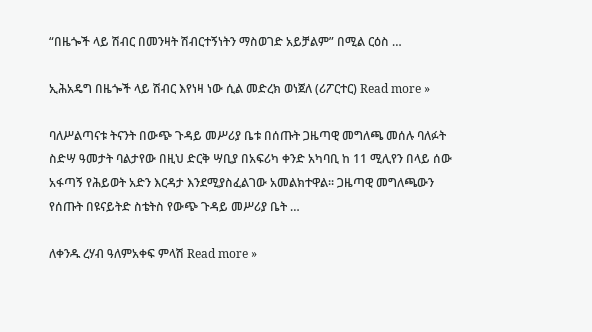“በዜጐች ላይ ሽብር በመንዛት ሽብርተኝነትን ማስወገድ አይቻልም” በሚል ርዕስ …

ኢሕአዴግ በዜጐች ላይ ሽብር እየነዛ ነው ሲል መድረክ ወነጀለ (ሪፖርተር) Read more »

ባለሥልጣናቱ ትናንት በውጭ ጉዳይ መሥሪያ ቤቱ በሰጡት ጋዜጣዊ መግለጫ መሰሉ ባለፉት ስድሣ ዓመታት ባልታየው በዚህ ድርቅ ሣቢያ በአፍሪካ ቀንድ አካባቢ ከ 11 ሚሊየን በላይ ሰው አፋጣኝ የሕይወት አድን እርዳታ እንደሚያስፈልገው አመልክተዋል፡፡ ጋዜጣዊ መግለጫውን የሰጡት በዩናይትድ ስቴትስ የውጭ ጉዳይ መሥሪያ ቤት …

ለቀንዱ ረሃብ ዓለምአቀፍ ምላሽ Read more »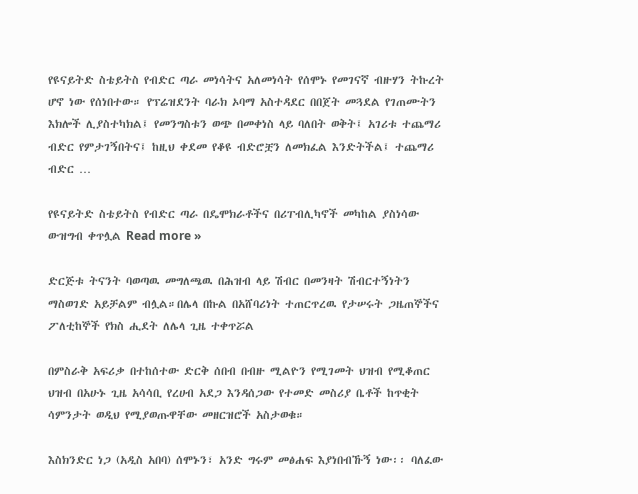የዩናይትድ ስቴይትስ የብድር ጣራ መነሳትና አለመነሳት የሰሞኑ የመገናኛ ብዙሃን ትኩረት ሆኖ ነው የሰነበተው። የፕሬዝደንት ባራክ ኦባማ አስተዳደር በበጀት መጓደል የገጠሙትን እክሎች ሊያስተካክል፤ የመንግስቱን ወጭ በመቀነስ ላይ ባለበት ወቅት፤ አገሪቱ ተጨማሪ ብድር የምታገኝበትና፤ ከዚህ ቀደመ የቆዩ ብድሮቿን ለመክፈል እንድትችል፤ ተጨማሪ ብድር …

የዩናይትድ ስቴይትስ የብድር ጣራ በዴሞክራቶችና በሪፐብሊካኖች መካከል ያስነሳው ውዝግብ ቀጥሏል Read more »

ድርጅቱ ትናንት ባወጣዉ መግለጫዉ በሕዝብ ላይ ሽብር በመንዛት ሽብርተኝነትን ማስወገድ አይቻልም ብሏል።በሌላ በኩል በአሸባሪነት ተጠርጥረዉ የታሠሩት ጋዜጠኞችና ፖለቲከኞች የክስ ሒደት ለሌላ ጊዜ ተቀጥሯል

በምስራቅ አፍሪቃ በተከሰተው ድርቅ ሰበብ በብዙ ሚልዮን የሚገመት ህዝብ የሚቆጠር ህዝብ በአሁኑ ጊዜ አሳሳቢ የረሀብ አደጋ እንዳሰጋው የተመድ መስሪያ ቤቶች ከጥቂት ሳምንታት ወዲህ የሚያወጡዋቸው መዘርዝሮች አስታወቁ።

እስክንድር ነጋ (አዲስ አበባ) ሰሞኑን፣ አንድ ግሩም መፅሐፍ እያነበብኹኝ ነው፡፡ ባለፈው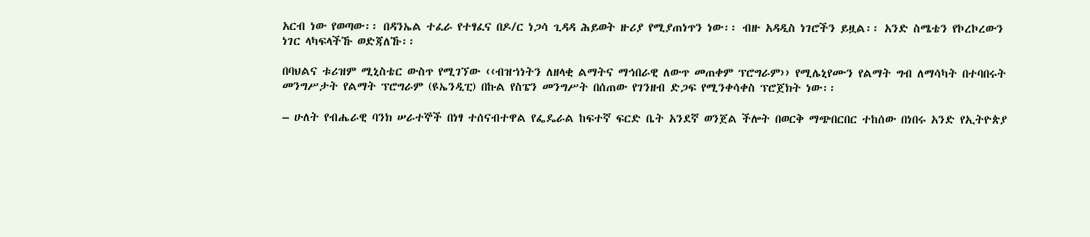አርብ ነው የወጣው፡፡ በዳንኤል ተፈራ የተፃፈና በዶ/ር ነጋሳ ጊዳዳ ሕይወት ዙሪያ የሚያጠነጥን ነው፡፡ ብዙ አዳዲስ ነገሮችን ይዟል፡፡ አንድ ስሜቴን የኮረኮረውን ነገር ላካፍላችኹ ወድጃለኹ፡፡

በባህልና ቱሪዝም ሚኒስቴር ውስጥ የሚገኘው ‹‹ብዝኀነትን ለዘላቂ ልማትና ማኅበራዊ ለውጥ መጠቀም ፕሮግራም›› የሚሌኒየሙን የልማት ግብ ለማሳካት በተባበሩት መንግሥታት የልማት ፕሮግራም (ዩኤንዲፒ) በኩል የስፔን መንግሥት በሰጠው የገንዘብ ድጋፍ የሚንቀሳቀስ ፕሮጀክት ነው፡፡

– ሁለት የብሔራዊ ባንክ ሠራተኞች በነፃ ተሰናብተዋል የፌዴራል ከፍተኛ ፍርድ ቤት አንደኛ ወንጀል ችሎት በወርቅ ማጭበርበር ተከሰው በነበሩ አንድ የኢትዮጵያ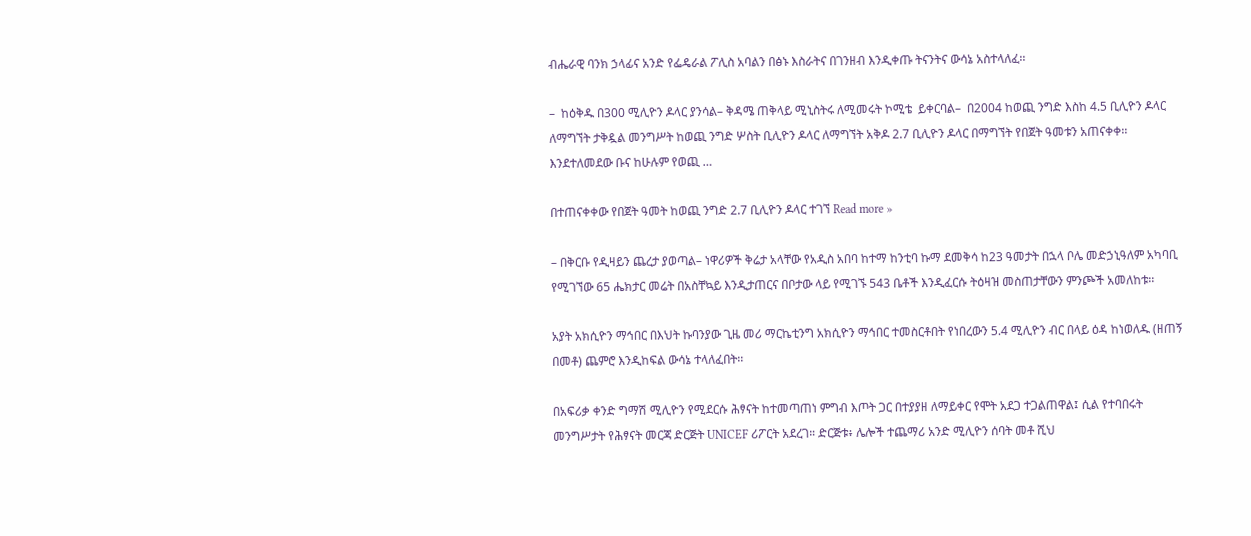ብሔራዊ ባንክ ኃላፊና አንድ የፌዴራል ፖሊስ አባልን በፅኑ እስራትና በገንዘብ እንዲቀጡ ትናንትና ውሳኔ አስተላለፈ፡፡

–  ከዕቅዱ በ300 ሚሊዮን ዶላር ያንሳል– ቅዳሜ ጠቅላይ ሚኒስትሩ ለሚመሩት ኮሚቴ  ይቀርባል–  በ2004 ከወጪ ንግድ እስከ 4.5 ቢሊዮን ዶላር ለማግኘት ታቅዷል መንግሥት ከወጪ ንግድ ሦስት ቢሊዮን ዶላር ለማግኘት አቅዶ 2.7 ቢሊዮን ዶላር በማግኘት የበጀት ዓመቱን አጠናቀቀ፡፡ እንደተለመደው ቡና ከሁሉም የወጪ …

በተጠናቀቀው የበጀት ዓመት ከወጪ ንግድ 2.7 ቢሊዮን ዶላር ተገኘ Read more »

– በቅርቡ የዲዛይን ጨረታ ያወጣል– ነዋሪዎች ቅሬታ አላቸው የአዲስ አበባ ከተማ ከንቲባ ኩማ ደመቅሳ ከ23 ዓመታት በኋላ ቦሌ መድኃኒዓለም አካባቢ የሚገኘው 65 ሔክታር መሬት በአስቸኳይ እንዲታጠርና በቦታው ላይ የሚገኙ 543 ቤቶች እንዲፈርሱ ትዕዛዝ መስጠታቸውን ምንጮች አመለከቱ፡፡

አያት አክሲዮን ማኅበር በእህት ኩባንያው ጊዜ መሪ ማርኬቲንግ አክሲዮን ማኅበር ተመስርቶበት የነበረውን 5.4 ሚሊዮን ብር በላይ ዕዳ ከነወለዱ (ዘጠኝ በመቶ) ጨምሮ እንዲከፍል ውሳኔ ተላለፈበት፡፡

በአፍሪቃ ቀንድ ግማሽ ሚሊዮን የሚደርሱ ሕፃናት ከተመጣጠነ ምግብ እጦት ጋር በተያያዘ ለማይቀር የሞት አደጋ ተጋልጠዋል፤ ሲል የተባበሩት መንግሥታት የሕፃናት መርጃ ድርጅት UNICEF ሪፖርት አደረገ። ድርጅቱ፥ ሌሎች ተጨማሪ አንድ ሚሊዮን ሰባት መቶ ሺህ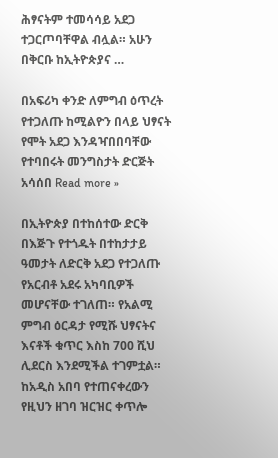ሕፃናትም ተመሳሳይ አደጋ ተጋርጦባቸዋል ብሏል። አሁን በቅርቡ ከኢትዮጵያና …

በአፍሪካ ቀንድ ለምግብ ዕጥረት የተጋለጡ ከሚልዮን በላይ ህፃናት የሞት አደጋ እንዳዣበበባቸው የተባበሩት መንግስታት ድርጅት አሳሰበ Read more »

በኢትዮጵያ በተከሰተው ድርቅ በእጅጉ የተጎዱት በተከታታይ ዓመታት ለድርቅ አደጋ የተጋለጡ የአርብቶ አደሩ አካባቢዎች መሆናቸው ተገለጠ። የአልሚ ምግብ ዕርዳታ የሚሹ ህፃናትና እናቶች ቁጥር እስከ 700 ሺህ ሊደርስ እንደሚችል ተገምቷል። ከአዲስ አበባ የተጠናቀረውን የዚህን ዘገባ ዝርዝር ቀጥሎ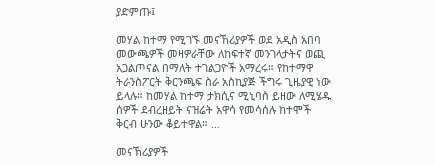ያድምጡ፤

መሃል ከተማ የሚገኙ መናኸሪያዎች ወደ አዲስ አበባ መውጫዎች መዛዎራቸው ለከፍተኛ መንገላታትና ወጪ አጋልጦናል በማለት ተገልጋዮች አማረሩ። የከተማዋ ትራንስፖርት ቅርንጫፍ ስራ አስኪያጅ ችግሩ ጊዜያዊ ነው ይላሉ። ከመሃል ከተማ ታክሲና ሚኒባስ ይዘው ለሚሄዱ ሰዎች ደብረዘይት ናዝሬት አዋሳ የመሳሰሉ ከተሞች ቅርብ ሁንው ቆይተዋል። …

መናኽሪያዎች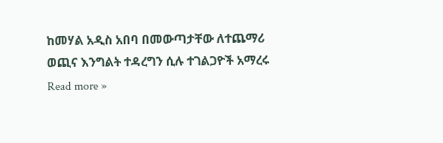ከመሃል አዲስ አበባ በመውጣታቸው ለተጨማሪ ወጪና እንግልት ተዳረግን ሲሉ ተገልጋዮች አማረሩ Read more »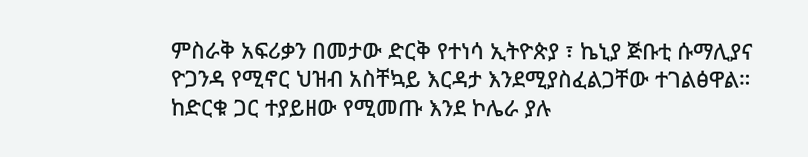ምስራቅ አፍሪቃን በመታው ድርቅ የተነሳ ኢትዮጵያ ፣ ኬኒያ ጅቡቲ ሱማሊያና ዮጋንዳ የሚኖር ህዝብ አስቸኳይ እርዳታ እንደሚያስፈልጋቸው ተገልፅዋል። ከድርቁ ጋር ተያይዘው የሚመጡ እንደ ኮሌራ ያሉ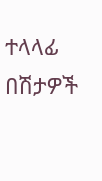ተላላፊ በሽታዎች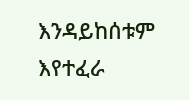እንዳይከሰቱም እየተፈራ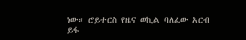ነው። ሮይተርስ የዜና ወኪል ባለፈው አርብ ይፋ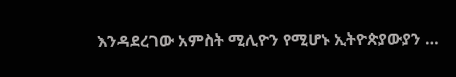እንዳደረገው አምስት ሚሊዮን የሚሆኑ ኢትዮጵያውያን …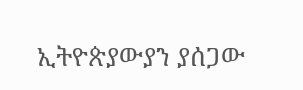ኢትዮጵያውያን ያሰጋው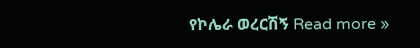የኮሌራ ወረርሽኝ Read more »